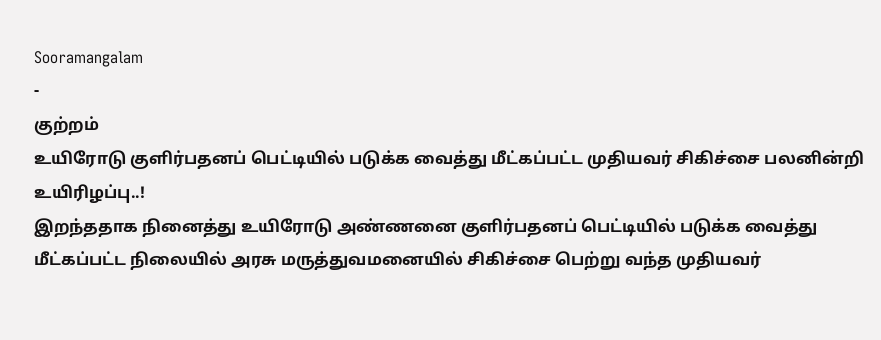Sooramangalam
-
குற்றம்
உயிரோடு குளிர்பதனப் பெட்டியில் படுக்க வைத்து மீட்கப்பட்ட முதியவர் சிகிச்சை பலனின்றி உயிரிழப்பு..!
இறந்ததாக நினைத்து உயிரோடு அண்ணனை குளிர்பதனப் பெட்டியில் படுக்க வைத்து மீட்கப்பட்ட நிலையில் அரசு மருத்துவமனையில் சிகிச்சை பெற்று வந்த முதியவர்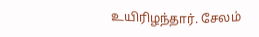உயிரிழந்தார். சேலம்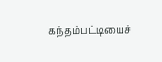கந்தம்பட்டியைச்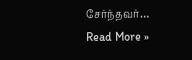சேர்ந்தவர்…
Read More »